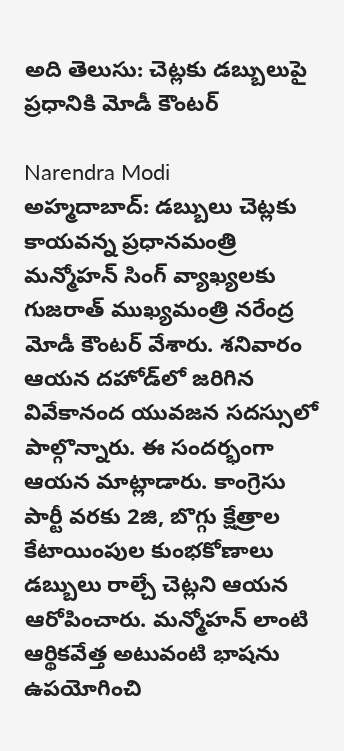అది తెలుసు: చెట్లకు డబ్బులుపై ప్రధానికి మోడీ కౌంటర్

Narendra Modi
అహ్మదాబాద్: డబ్బులు చెట్లకు కాయవన్న ప్రధానమంత్రి మన్మోహన్ సింగ్ వ్యాఖ్యలకు గుజరాత్ ముఖ్యమంత్రి నరేంద్ర మోడీ కౌంటర్ వేశారు. శనివారం ఆయన దహోడ్‌లో జరిగిన వివేకానంద యువజన సదస్సులో పాల్గొన్నారు. ఈ సందర్భంగా ఆయన మాట్లాడారు. కాంగ్రెసు పార్టీ వరకు 2జి, బొగ్గు క్షేత్రాల కేటాయింపుల కుంభకోణాలు డబ్బులు రాల్చే చెట్లని ఆయన ఆరోపించారు. మన్మోహన్ లాంటి ఆర్థికవేత్త అటువంటి భాషను ఉపయోగించి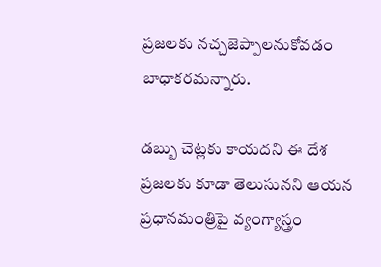ప్రజలకు నచ్చజెప్పాలనుకోవడం బాధాకరమన్నారు.

డబ్బు చెట్లకు కాయదని ఈ దేశ ప్రజలకు కూడా తెలుసునని ఆయన ప్రధానమంత్రిపై వ్యంగ్యాస్త్రం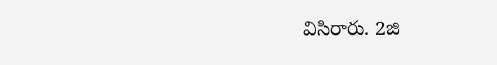విసిరారు. 2జి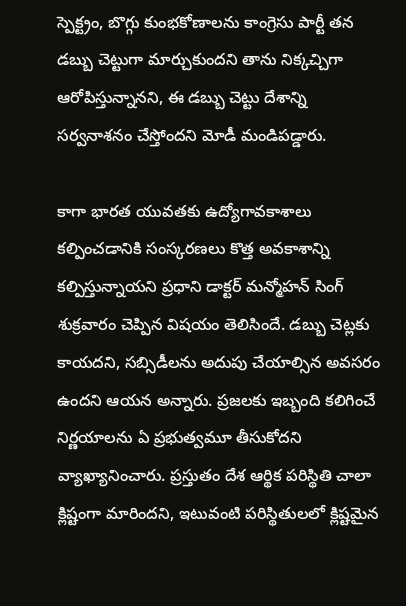స్పెక్ట్రం, బొగ్గు కుంభకోణాలను కాంగ్రెసు పార్టీ తన డబ్బు చెట్టుగా మార్చుకుందని తాను నిక్కచ్చిగా ఆరోపిస్తున్నానని, ఈ డబ్బు చెట్టు దేశాన్ని సర్వనాశనం చేస్తోందని మోడీ మండిపడ్డారు.

కాగా భారత యువతకు ఉద్యోగావకాశాలు కల్పించడానికి సంస్కరణలు కొత్త అవకాశాన్ని కల్పిస్తున్నాయని ప్రధాని డాక్టర్ మన్మోహన్ సింగ్ శుక్రవారం చెప్పిన విషయం తెలిసిందే. డబ్బు చెట్లకు కాయదని, సబ్సిడీలను అదుపు చేయాల్సిన అవసరం ఉందని ఆయన అన్నారు. ప్రజలకు ఇబ్బంది కలిగించే నిర్ణయాలను ఏ ప్రభుత్వమూ తీసుకోదని వ్యాఖ్యానించారు. ప్రస్తుతం దేశ ఆర్థిక పరిస్థితి చాలా క్లిష్టంగా మారిందని, ఇటువంటి పరిస్థితులలో క్లిష్టమైన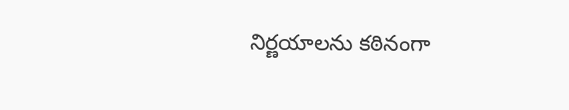నిర్ణయాలను కఠినంగా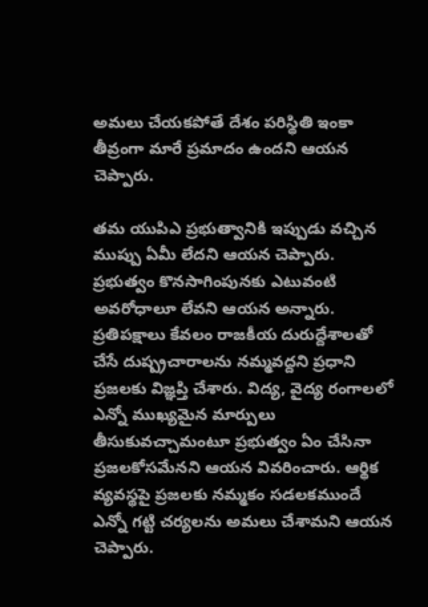అమలు చేయకపోతే దేశం పరిస్థితి ఇంకా తీవ్రంగా మారే ప్రమాదం ఉందని ఆయన చెప్పారు.

తమ యుపిఎ ప్రభుత్వానికి ఇప్పుడు వచ్చిన ముప్పు ఏమీ లేదని ఆయన చెప్పారు. ప్రభుత్వం కొనసాగింపునకు ఎటువంటి అవరోధాలూ లేవని ఆయన అన్నారు. ప్రతిపక్షాలు కేవలం రాజకీయ దురుద్దేశాలతో చేసే దుష్ప్రచారాలను నమ్మవద్దని ప్రధాని ప్రజలకు విజ్ఞప్తి చేశారు. విద్య, వైద్య రంగాలలో ఎన్నో ముఖ్యమైన మార్పులు తీసుకువచ్చామంటూ ప్రభుత్వం ఏం చేసినా ప్రజలకోసమేనని ఆయన వివరించారు. ఆర్థిక వ్యవస్థపై ప్రజలకు నమ్మకం సడలకముందే ఎన్నో గట్టి చర్యలను అమలు చేశామని ఆయన చెప్పారు.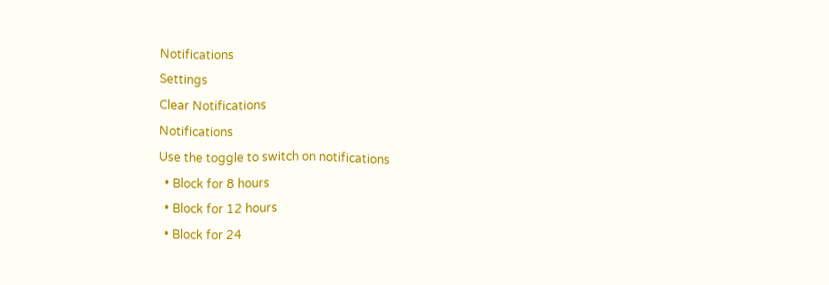Notifications
Settings
Clear Notifications
Notifications
Use the toggle to switch on notifications
  • Block for 8 hours
  • Block for 12 hours
  • Block for 24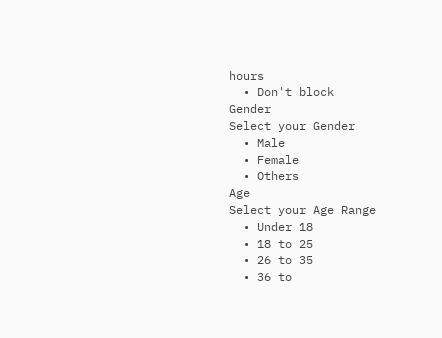hours
  • Don't block
Gender
Select your Gender
  • Male
  • Female
  • Others
Age
Select your Age Range
  • Under 18
  • 18 to 25
  • 26 to 35
  • 36 to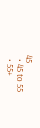45
  • 45 to 55
  • 55+